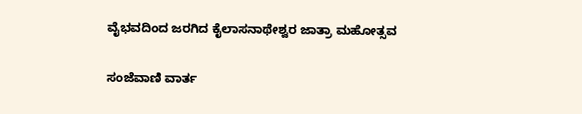ವೈಭವದಿಂದ ಜರಗಿದ ಕೈಲಾಸನಾಥೇಶ್ವರ ಜಾತ್ರಾ ಮಹೋತ್ಸವ

ಸಂಜೆವಾಣಿ ವಾರ್ತ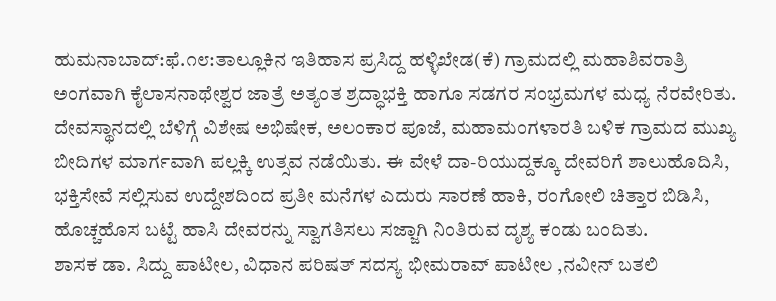ಹುಮನಾಬಾದ್:ಫೆ.೧೮:ತಾಲ್ಲೂಕಿನ ಇತಿಹಾಸ ಪ್ರಸಿದ್ದ ಹಳ್ಳಿಖೇಡ(ಕೆ) ಗ್ರಾಮದಲ್ಲಿ ಮಹಾಶಿವರಾತ್ರಿ ಅಂಗವಾಗಿ ಕೈಲಾಸನಾಥೇಶ್ವರ ಜಾತ್ರೆ ಅತ್ಯಂತ ಶ್ರದ್ಧಾಭಕ್ತಿ ಹಾಗೂ ಸಡಗರ ಸಂಭ್ರಮಗಳ ಮಧ್ಯ ನೆರವೇರಿತು.
ದೇವಸ್ಥಾನದಲ್ಲಿ ಬೆಳಿಗ್ಗೆ ವಿಶೇಷ ಅಭಿಷೇಕ, ಅಲಂಕಾರ ಪೂಜೆ, ಮಹಾಮಂಗಳಾರತಿ ಬಳಿಕ ಗ್ರಾಮದ ಮುಖ್ಯ ಬೀದಿಗಳ ಮಾರ್ಗವಾಗಿ ಪಲ್ಲಕ್ಕಿ ಉತ್ಸವ ನಡೆಯಿತು. ಈ ವೇಳೆ ದಾ-ರಿಯುದ್ದಕ್ಕೂ ದೇವರಿಗೆ ಶಾಲುಹೊದಿಸಿ, ಭಕ್ತಿಸೇವೆ ಸಲ್ಲಿಸುವ ಉದ್ದೇಶದಿಂದ ಪ್ರತೀ ಮನೆಗಳ ಎದುರು ಸಾರಣೆ ಹಾಕಿ, ರಂಗೋಲಿ ಚಿತ್ತಾರ ಬಿಡಿಸಿ, ಹೊಚ್ಚಹೊಸ ಬಟ್ಟೆ ಹಾಸಿ ದೇವರನ್ನು ಸ್ವಾಗತಿಸಲು ಸಜ್ಜಾಗಿ ನಿಂತಿರುವ ದೃಶ್ಯ ಕಂಡು ಬಂದಿತು.
ಶಾಸಕ ಡಾ. ಸಿದ್ದು ಪಾಟೀಲ, ವಿಧಾನ ಪರಿಷತ್ ಸದಸ್ಯ ಭೀಮರಾವ್ ಪಾಟೀಲ ,ನವೀನ್ ಬತಲಿ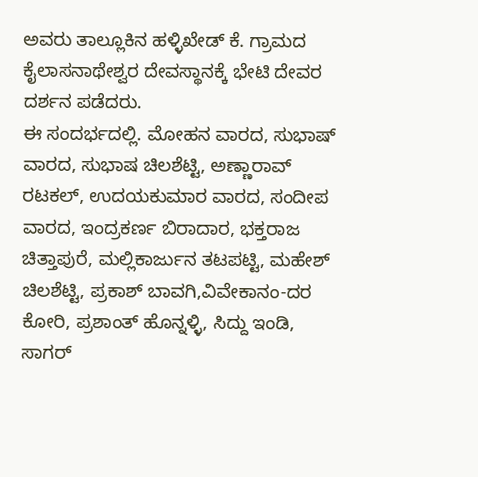ಅವರು ತಾಲ್ಲೂಕಿನ ಹಳ್ಳಿಖೇಡ್ ಕೆ. ಗ್ರಾಮದ ಕೈಲಾಸನಾಥೇಶ್ವರ ದೇವಸ್ಥಾನಕ್ಕೆ ಭೇಟಿ ದೇವರ ದರ್ಶನ ಪಡೆದರು.
ಈ ಸಂದರ್ಭದಲ್ಲಿ. ಮೋಹನ ವಾರದ, ಸುಭಾಷ್ ವಾರದ, ಸುಭಾಷ ಚಿಲಶೆಟ್ಟಿ, ಅಣ್ಣಾರಾವ್ ರಟಕಲ್, ಉದಯಕುಮಾರ ವಾರದ, ಸಂದೀಪ ವಾರದ, ಇಂದ್ರಕರ್ಣ ಬಿರಾದಾರ, ಭಕ್ತರಾಜ ಚಿತ್ತಾಪುರೆ, ಮಲ್ಲಿಕಾರ್ಜುನ ತಟಪಟ್ಟಿ, ಮಹೇಶ್ ಚಿಲಶೆಟ್ಟಿ, ಪ್ರಕಾಶ್ ಬಾವಗಿ,ವಿವೇಕಾನಂ-ದರ ಕೋರಿ, ಪ್ರಶಾಂತ್ ಹೊನ್ನಳ್ಳಿ, ಸಿದ್ದು ಇಂಡಿ, ಸಾಗರ್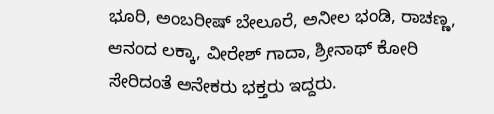ಭೂರಿ, ಅಂಬರೀಷ್ ಬೇಲೂರೆ, ಅನೀಲ ಭಂಡಿ, ರಾಚಣ್ಣ, ಆನಂದ ಲಕ್ಕಾ, ವೀರೇಶ್ ಗಾದಾ, ಶ್ರೀನಾಥ್ ಕೋರಿ ಸೇರಿದಂತೆ ಅನೇಕರು ಭಕ್ತರು ಇದ್ದರು.